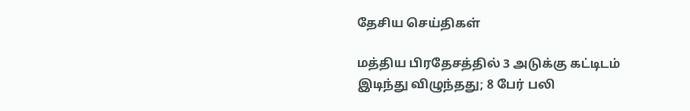தேசிய செய்திகள்

மத்திய பிரதேசத்தில் 3 அடுக்கு கட்டிடம் இடிந்து விழுந்தது; 8 பேர் பலி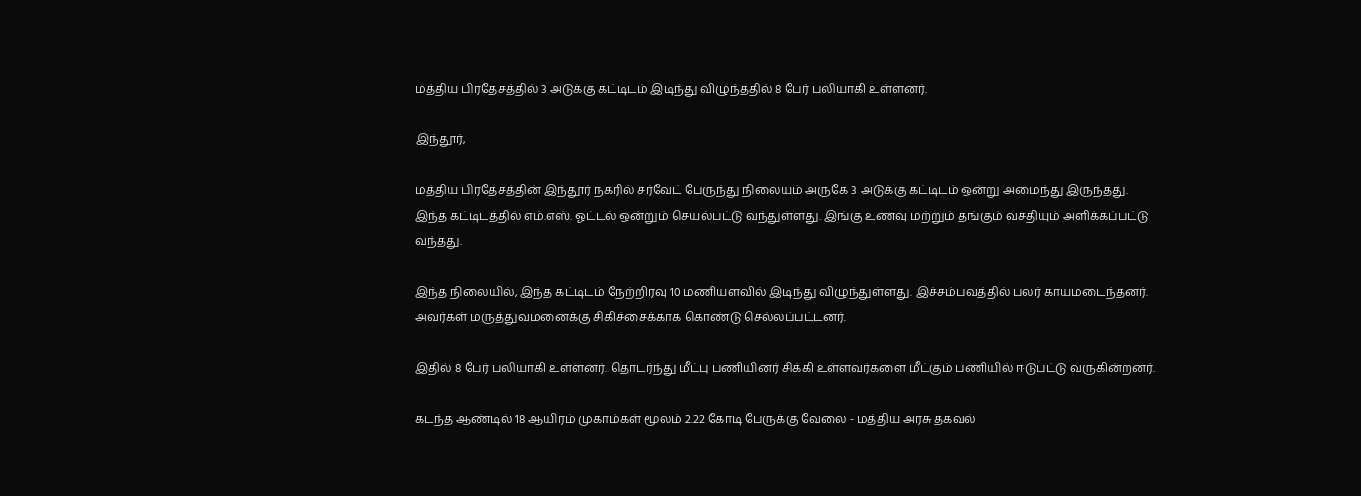மத்திய பிரதேசத்தில் 3 அடுக்கு கட்டிடம் இடிந்து விழுந்ததில் 8 பேர் பலியாகி உள்ளனர்.

இந்தூர்,

மத்திய பிரதேசத்தின் இந்தூர் நகரில் சர்வேட் பேருந்து நிலையம் அருகே 3 அடுக்கு கட்டிடம் ஒன்று அமைந்து இருந்தது. இந்த கட்டிடத்தில் எம்.எஸ். ஓட்டல் ஒன்றும் செயல்பட்டு வந்துள்ளது. இங்கு உணவு மற்றும் தங்கும் வசதியும் அளிக்கப்பட்டு வந்தது.

இந்த நிலையில், இந்த கட்டிடம் நேற்றிரவு 10 மணியளவில் இடிந்து விழுந்துள்ளது. இச்சம்பவத்தில் பலர் காயமடைந்தனர். அவர்கள் மருத்துவமனைக்கு சிகிச்சைக்காக கொண்டு செல்லப்பட்டனர்.

இதில் 8 பேர் பலியாகி உள்ளனர். தொடர்ந்து மீட்பு பணியினர் சிக்கி உள்ளவர்களை மீட்கும் பணியில் ஈடுபட்டு வருகின்றனர்.

கடந்த ஆண்டில் 18 ஆயிரம் முகாம்கள் மூலம் 2.22 கோடி பேருக்கு வேலை - மத்திய அரசு தகவல்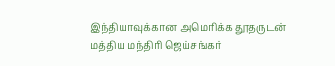இந்தியாவுக்கான அமெரிக்க தூதருடன் மத்திய மந்திரி ஜெய்சங்கர்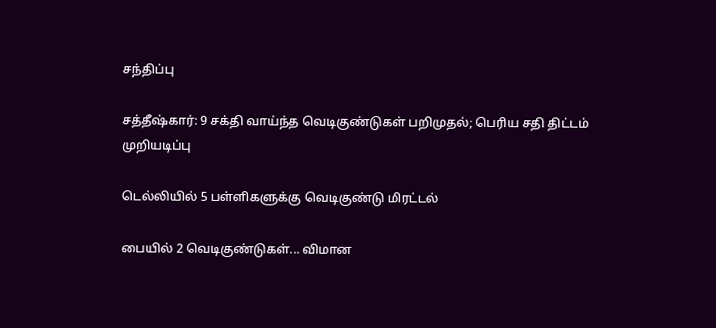சந்திப்பு

சத்தீஷ்கார்: 9 சக்தி வாய்ந்த வெடிகுண்டுகள் பறிமுதல்; பெரிய சதி திட்டம் முறியடிப்பு

டெல்லியில் 5 பள்ளிகளுக்கு வெடிகுண்டு மிரட்டல்

பையில் 2 வெடிகுண்டுகள்... விமான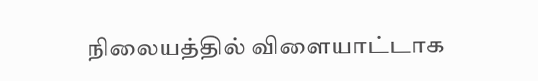நிலையத்தில் விளையாட்டாக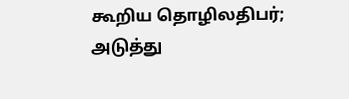கூறிய தொழிலதிபர்; அடுத்து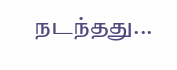நடந்தது...